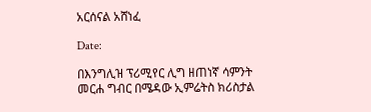አርሰናል አሸነፈ

Date:

በእንግሊዝ ፕሪሚየር ሊግ ዘጠነኛ ሳምንት መርሐ ግብር በሜዳው ኢምሬትስ ክሪስታል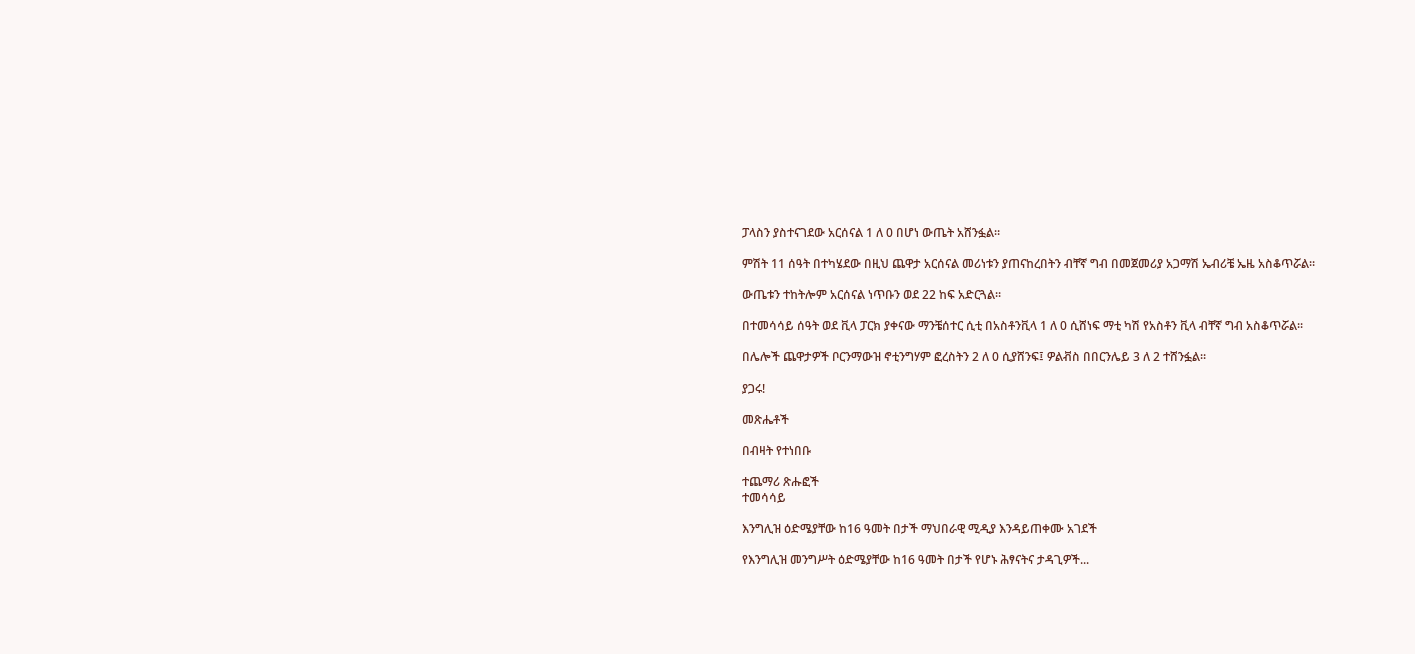ፓላስን ያስተናገደው አርሰናል 1 ለ 0 በሆነ ውጤት አሸንፏል።

ምሽት 11 ሰዓት በተካሄደው በዚህ ጨዋታ አርሰናል መሪነቱን ያጠናከረበትን ብቸኛ ግብ በመጀመሪያ አጋማሽ ኤብሪቼ ኤዜ አስቆጥሯል።

ውጤቱን ተከትሎም አርሰናል ነጥቡን ወደ 22 ከፍ አድርጓል።

በተመሳሳይ ሰዓት ወደ ቪላ ፓርክ ያቀናው ማንቼሰተር ሲቲ በአስቶንቪላ 1 ለ 0 ሲሸነፍ ማቲ ካሽ የአስቶን ቪላ ብቸኛ ግብ አስቆጥሯል፡፡

በሌሎች ጨዋታዎች ቦርንማውዝ ኖቲንግሃም ፎረስትን 2 ለ 0 ሲያሸንፍ፤ ዎልቭስ በበርንሌይ 3 ለ 2 ተሸንፏል።

ያጋሩ!

መጽሔቶች

በብዛት የተነበቡ

ተጨማሪ ጽሑፎች
ተመሳሳይ

እንግሊዝ ዕድሜያቸው ከ16 ዓመት በታች ማህበራዊ ሚዲያ እንዳይጠቀሙ አገደች

የእንግሊዝ መንግሥት ዕድሜያቸው ከ16 ዓመት በታች የሆኑ ሕፃናትና ታዳጊዎች...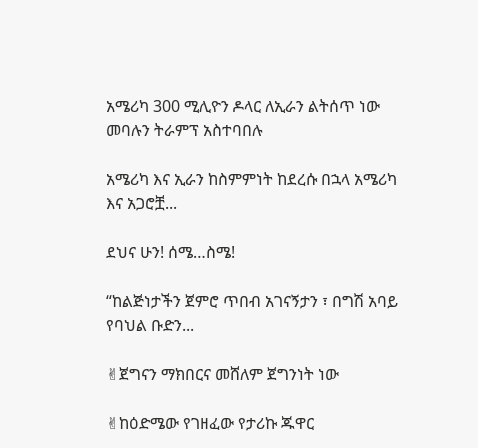አሜሪካ 300 ሚሊዮን ዶላር ለኢራን ልትሰጥ ነው መባሉን ትራምፕ አስተባበሉ

አሜሪካ እና ኢራን ከስምምነት ከደረሱ በኋላ አሜሪካ እና አጋሮቿ...

ደህና ሁን! ሰሜ…ስሜ!

“ከልጅነታችን ጀምሮ ጥበብ አገናኝታን ፣ በግሽ አባይ የባህል ቡድን...

✌ጀግናን ማክበርና መሸለም ጀግንነት ነው

✌ከዕድሜው የገዘፈው የታሪኩ ጁዋር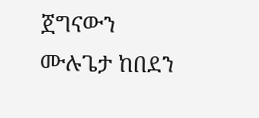ጀግናውን ሙሉጌታ ከበደን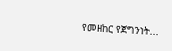የመዘከር የጀግንነት...